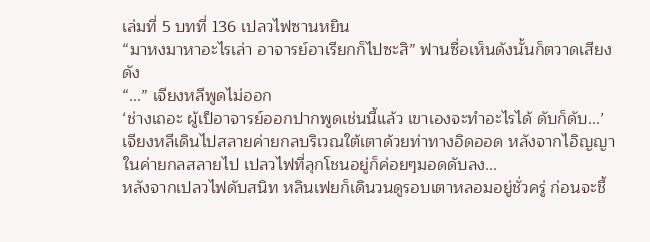เล่มที่ 5 บทที่ 136 เปลวไฟซานหยิน
“มาหงมาหาอะไรเล่า อาจารย์อาเรียกก็ไปซะสิ” ฟานซื่อเห็นดังนั้นก็ตวาดเสียงดัง
“...” เจียงหลีพูดไม่ออก
‘ช่างเถอะ ผู้เป็อาจารย์ออกปากพูดเช่นนี้แล้ว เขาเองจะทำอะไรได้ ดับก็ดับ...’
เจียงหลีเดินไปสลายค่ายกลบริเวณใต้เตาด้วยท่าทางอิดออด หลังจากไอิญญาในค่ายกลสลายไป เปลวไฟที่ลุกโชนอยู่ก็ค่อยๆมอดดับลง...
หลังจากเปลวไฟดับสนิท หลินเฟยก็เดินวนดูรอบเตาหลอมอยู่ชั่วครู่ ก่อนจะชี้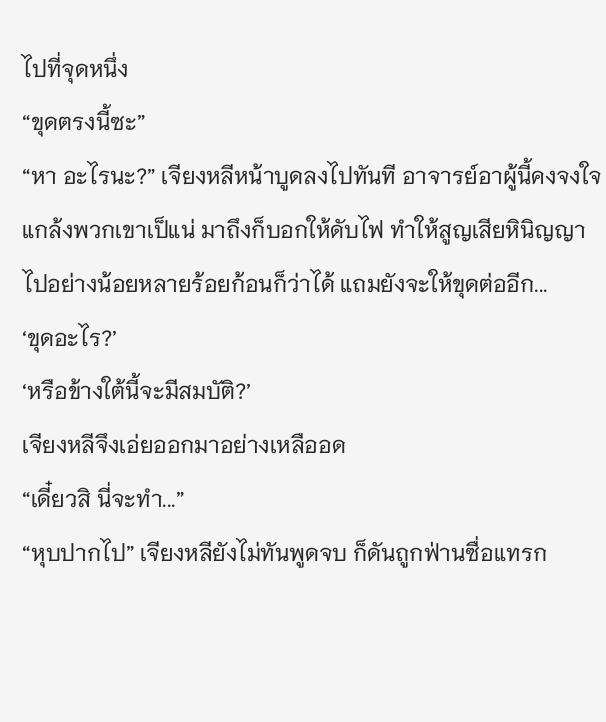ไปที่จุดหนึ่ง
“ขุดตรงนี้ซะ”
“หา อะไรนะ?” เจียงหลีหน้าบูดลงไปทันที อาจารย์อาผู้นี้คงจงใจแกล้งพวกเขาเป็แน่ มาถึงก็บอกให้ดับไฟ ทำให้สูญเสียหินิญญาไปอย่างน้อยหลายร้อยก้อนก็ว่าได้ แถมยังจะให้ขุดต่ออีก...
‘ขุดอะไร?’
‘หรือข้างใต้นี้จะมีสมบัติ?’
เจียงหลีจึงเอ่ยออกมาอย่างเหลืออด
“เดี๋ยวสิ นี่จะทำ...”
“หุบปากไป” เจียงหลียังไม่ทันพูดจบ ก็ดันถูกฟ่านซื่อแทรก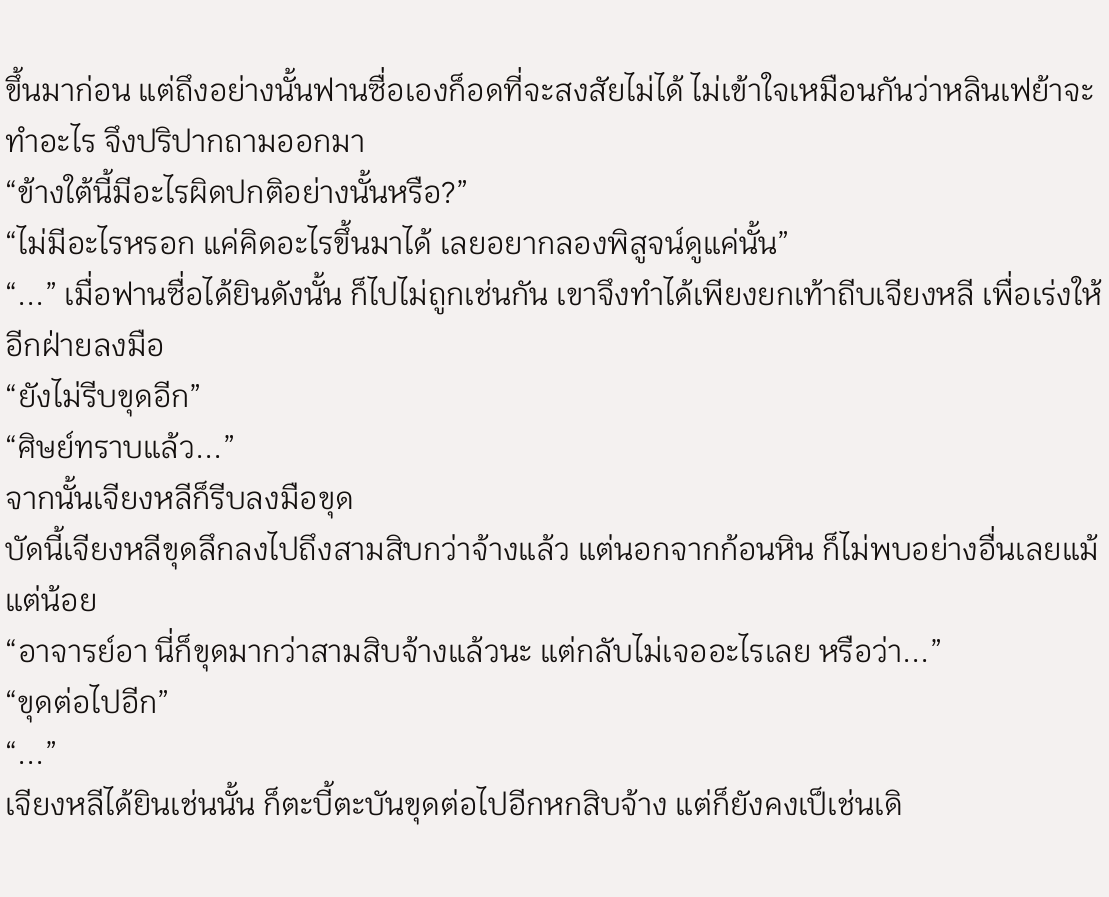ขึ้นมาก่อน แต่ถึงอย่างนั้นฟานซื่อเองก็อดที่จะสงสัยไม่ได้ ไม่เข้าใจเหมือนกันว่าหลินเฟย้าจะทำอะไร จึงปริปากถามออกมา
“ข้างใต้นี้มีอะไรผิดปกติอย่างนั้นหรือ?”
“ไม่มีอะไรหรอก แค่คิดอะไรขึ้นมาได้ เลยอยากลองพิสูจน์ดูแค่นั้น”
“...” เมื่อฟานซื่อได้ยินดังนั้น ก็ไปไม่ถูกเช่นกัน เขาจึงทำได้เพียงยกเท้าถีบเจียงหลี เพื่อเร่งให้อีกฝ่ายลงมือ
“ยังไม่รีบขุดอีก”
“ศิษย์ทราบแล้ว...”
จากนั้นเจียงหลีก็รีบลงมือขุด
บัดนี้เจียงหลีขุดลึกลงไปถึงสามสิบกว่าจ้างแล้ว แต่นอกจากก้อนหิน ก็ไม่พบอย่างอื่นเลยแม้แต่น้อย
“อาจารย์อา นี่ก็ขุดมากว่าสามสิบจ้างแล้วนะ แต่กลับไม่เจออะไรเลย หรือว่า...”
“ขุดต่อไปอีก”
“...”
เจียงหลีได้ยินเช่นนั้น ก็ตะบี้ตะบันขุดต่อไปอีกหกสิบจ้าง แต่ก็ยังคงเป็เช่นเดิ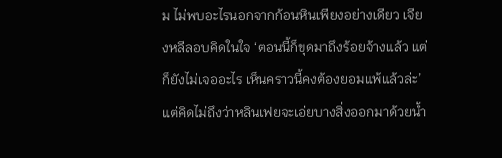ม ไม่พบอะไรนอกจากก้อนหินเพียงอย่างเดียว เจียงหลีลอบคิดในใจ ‘ตอนนี้ก็ขุดมาถึงร้อยจ้างแล้ว แต่ก็ยังไม่เจออะไร เห็นคราวนี้คงต้องยอมแพ้แล้วล่ะ’
แต่คิดไม่ถึงว่าหลินเฟยจะเอ่ยบางสิ่งออกมาด้วยน้ำ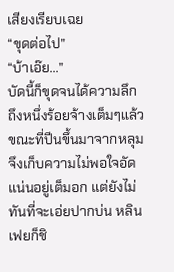เสียงเรียบเฉย
“ขุดต่อไป”
“บ้าเอ๊ย...”
บัดนี้ก็ขุดจนได้ความลึกถึงหนึ่งร้อยจ้างเต็มๆแล้ว ขณะที่ปีนขึ้นมาจากหลุมจึงเก็บความไม่พอใจอัดแน่นอยู่เต็มอก แต่ยังไม่ทันที่จะเอ่ยปากบ่น หลินเฟยก็ชิ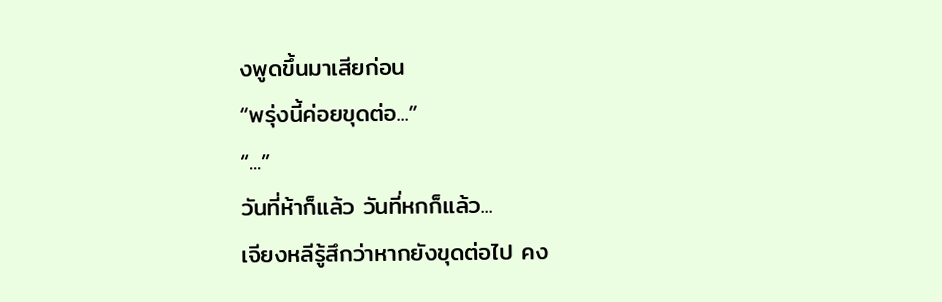งพูดขึ้นมาเสียก่อน
“พรุ่งนี้ค่อยขุดต่อ...”
“...”
วันที่ห้าก็แล้ว วันที่หกก็แล้ว...
เจียงหลีรู้สึกว่าหากยังขุดต่อไป คง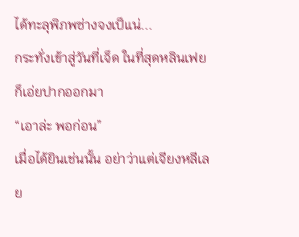ได้ทะลุพิภพซ่างจงเป็แน่...
กระทั่งเข้าสู่วันที่เจ็ด ในที่สุดหลินเฟยก็เอ่ยปากออกมา
“เอาล่ะ พอก่อน”
เมื่อได้ยินเช่นนั้น อย่าว่าแต่เจียงหลีเลย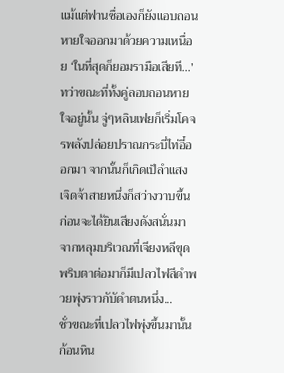แม้แต่ฟานซื่อเองก็ยังแอบถอนหายใจออกมาด้วยความเหนื่อย ‘ในที่สุดก็ยอมรามือเสียที...’
ทว่าขณะที่ทั้งคู่ลอบถอนหายใจอยู่นั้น จู่ๆหลินเฟยก็เริ่มโคจรพลังปล่อยปราณกระบี่ไท่อี๋ออกมา จากนั้นก็เกิดเป็ลำแสงเจิดจ้าสายหนึ่งก็สว่างวาบขึ้น ก่อนจะได้ยินเสียงดังสนั่นมาจากหลุมบริเวณที่เจียงหลีขุด พริบตาต่อมาก็มีเปลวไฟสีดำพวยพุ่งราวกับัดำตนหนึ่ง...
ชั่วขณะที่เปลวไฟพุ่งขึ้นมานั้น ก้อนหิน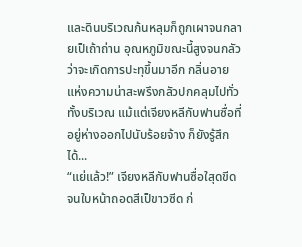และดินบริเวณก้นหลุมก็ถูกเผาจนกลายเป็เถ้าถ่าน อุณหภูมิขณะนี้สูงจนกลัวว่าจะเกิดการปะทุขึ้นมาอีก กลิ่นอายแห่งความน่าสะพรึงกลัวปกคลุมไปทั่วทั้งบริเวณ แม้แต่เจียงหลีกับฟานซื่อที่อยู่ห่างออกไปนับร้อยจ้าง ก็ยังรู้สึกได้...
“แย่แล้ว!” เจียงหลีกับฟานซื่อใสุดขีดจนใบหน้าถอดสีเป็ขาวซีด ก่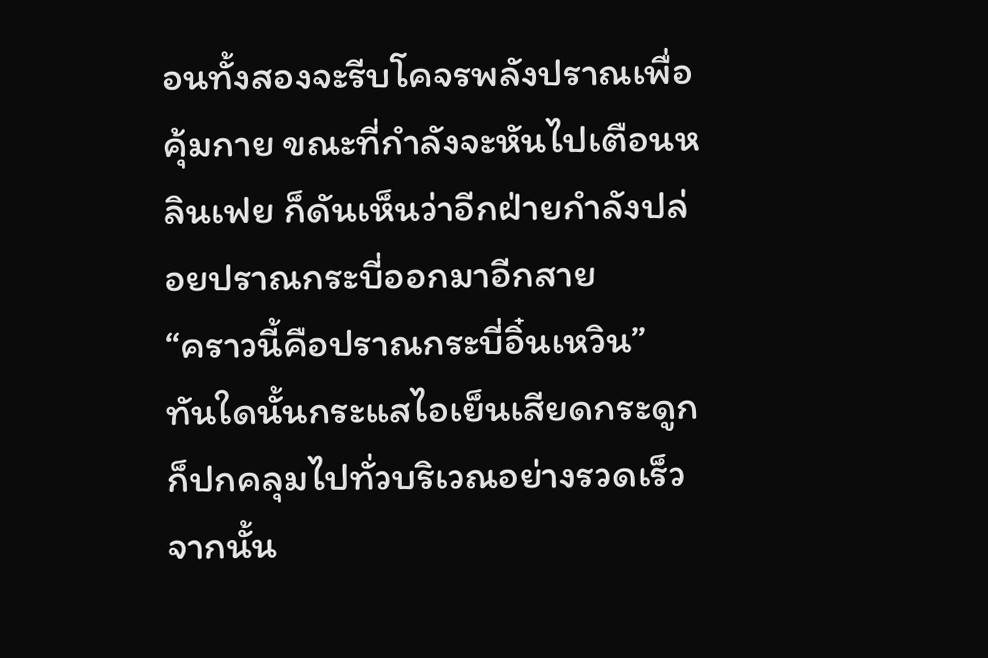อนทั้งสองจะรีบโคจรพลังปราณเพื่อคุ้มกาย ขณะที่กำลังจะหันไปเตือนหลินเฟย ก็ดันเห็นว่าอีกฝ่ายกำลังปล่อยปราณกระบี่ออกมาอีกสาย
“คราวนี้คือปราณกระบี่อิ๋นเหวิน”
ทันใดนั้นกระแสไอเย็นเสียดกระดูกก็ปกคลุมไปทั่วบริเวณอย่างรวดเร็ว
จากนั้น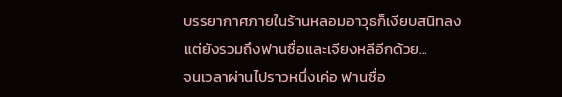บรรยากาศภายในร้านหลอมอาวุธก็เงียบสนิทลง
แต่ยังรวมถึงฟานซื่อและเจียงหลีอีกด้วย...
จนเวลาผ่านไปราวหนึ่งเค่อ ฟานซื่อ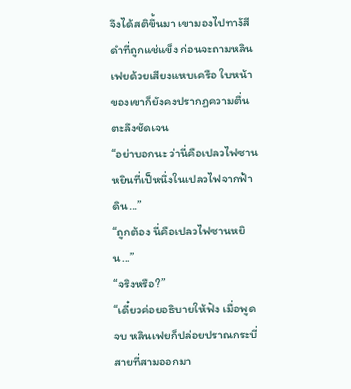จึงได้สติขึ้นมา เขามองไปทางัสีดำที่ถูกแช่แข็ง ก่อนจะถามหลินเฟยด้วยเสียงแหบเครือ ใบหน้าของเขาก็ยังคงปรากฏความตื่นตะลึงชัดเจน
“อย่าบอกนะ ว่านี่คือเปลวไฟซานหยินที่เป็หนึ่งในเปลวไฟจากฟ้าดิน...”
“ถูกต้อง นี่คือเปลวไฟซานหยิน...”
“จริงหรือ?”
“เดี๋ยวค่อยอธิบายให้ฟัง เมื่อพูดจบ หลินเฟยก็ปล่อยปราณกระบี่สายที่สามออกมา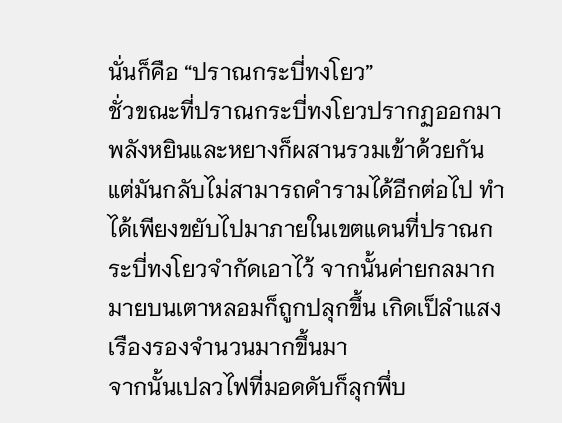นั่นก็คือ “ปราณกระบี่ทงโยว”
ชั่วขณะที่ปราณกระบี่ทงโยวปรากฏออกมา พลังหยินและหยางก็ผสานรวมเข้าด้วยกัน แต่มันกลับไม่สามารถคำรามได้อีกต่อไป ทำได้เพียงขยับไปมาภายในเขตแดนที่ปราณกระบี่ทงโยวจำกัดเอาไว้ จากนั้นค่ายกลมากมายบนเตาหลอมก็ถูกปลุกขึ้น เกิดเป็ลำแสงเรืองรองจำนวนมากขึ้นมา
จากนั้นเปลวไฟที่มอดดับก็ลุกพึ่บ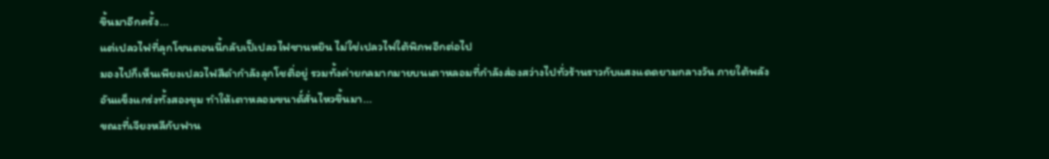ขึ้นมาอีกครั้ง...
แต่เปลวไฟที่ลุกโชนตอนนี้กลับเป็เปลวไฟซานหยิน ไม่ใช่เปลวไฟใต้พิภพอีกต่อไป
มองไปก็เห็นเพียงเปลวไฟสีดำกำลังลุกโชติ่อยู่ รวมทั้งค่ายกลมากมายบนเตาหลอมที่กำลังส่องสว่างไปทั่วร้านราวกับแสงแดดยามกลางวัน ภายใต้พลังอันแข็งแกร่งทั้งสองขุม ทำให้เตาหลอมขนาดั์สั่นไหวขึ้นมา...
ขณะที่เจียงหลีกับฟาน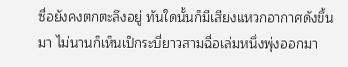ซื่อยังคงตกตะลึงอยู่ ทันใดนั้นก็มีเสียงแหวกอากาศดังขึ้นมา ไม่นานก็เห็นเป็กระบี่ยาวสามฉื่อเล่มหนึ่งพุ่งออกมา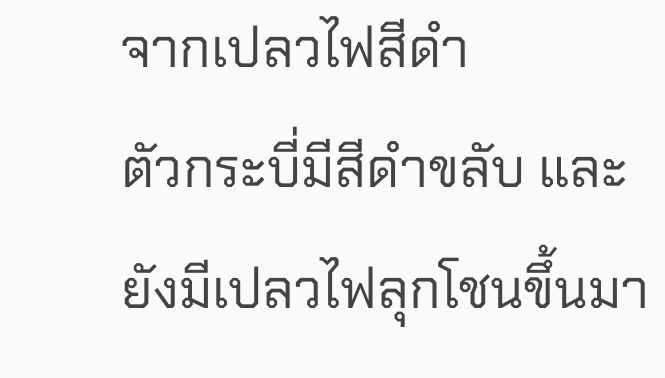จากเปลวไฟสีดำ
ตัวกระบี่มีสีดำขลับ และยังมีเปลวไฟลุกโชนขึ้นมา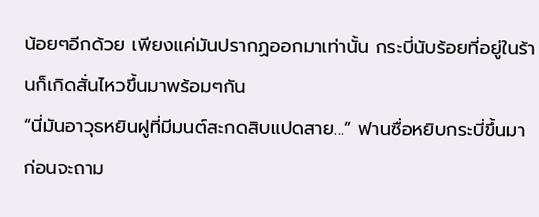น้อยๆอีกด้วย เพียงแค่มันปรากฏออกมาเท่านั้น กระบี่นับร้อยที่อยู่ในร้านก็เกิดสั่นไหวขึ้นมาพร้อมๆกัน
“นี่มันอาวุธหยินฝูที่มีมนต์สะกดสิบแปดสาย...” ฟานซื่อหยิบกระบี่ขึ้นมา ก่อนจะถาม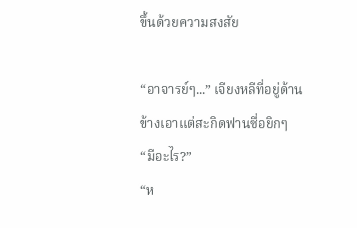ขึ้นด้วยความสงสัย

“อาจารย์ๆ...” เจียงหลีที่อยู่ด้านข้างเอาแต่สะกิดฟานซื่อยิกๆ
“มีอะไร?”
“ห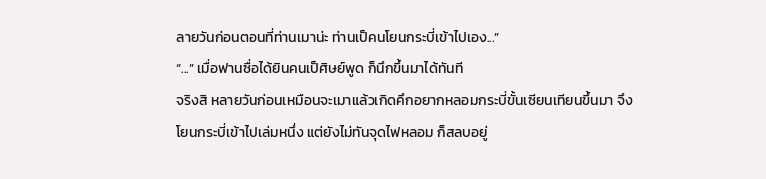ลายวันก่อนตอนที่ท่านเมาน่ะ ท่านเป็คนโยนกระบี่เข้าไปเอง...”
“...” เมื่อฟานซื่อได้ยินคนเป็ศิษย์พูด ก็นึกขึ้นมาได้ทันที
จริงสิ หลายวันก่อนเหมือนจะเมาแล้วเกิดคึกอยากหลอมกระบี่ขั้นเซียนเทียนขึ้นมา จึงโยนกระบี่เข้าไปเล่มหนึ่ง แต่ยังไม่ทันจุดไฟหลอม ก็สลบอยู่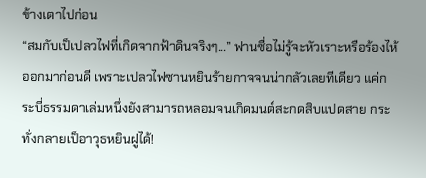ข้างเตาไปก่อน
“สมกับเป็เปลวไฟที่เกิดจากฟ้าดินจริงๆ...” ฟานซื่อไม่รู้จะหัวเราะหรือร้องไห้ออกมาก่อนดี เพราะเปลวไฟซานหยินร้ายกาจจนน่ากลัวเลยทีเดียว แค่กระบี่ธรรมดาเล่มหนึ่งยังสามารถหลอมจนเกิดมนต์สะกดสิบแปดสาย กระทั่งกลายเป็อาวุธหยินฝูได้!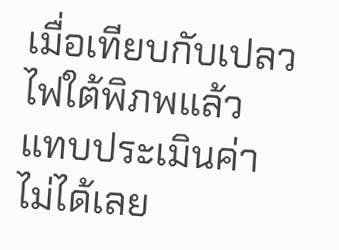เมื่อเทียบกับเปลวไฟใต้พิภพแล้ว แทบประเมินค่าไม่ได้เลย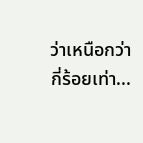ว่าเหนือกว่ากี่ร้อยเท่า...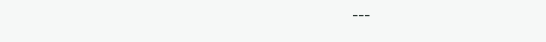---